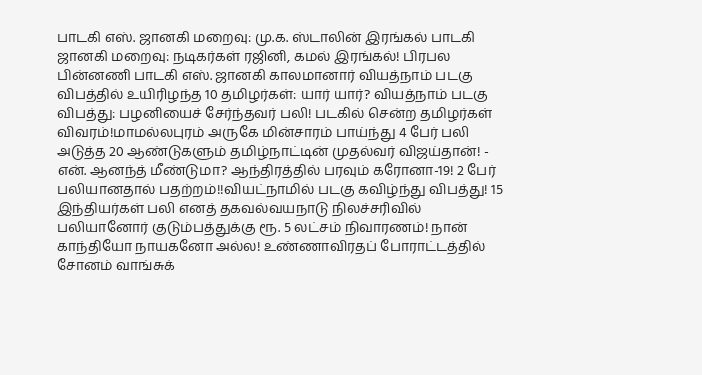பாடகி எஸ். ஜானகி மறைவு: மு.க. ஸ்டாலின் இரங்கல் பாடகி ஜானகி மறைவு: நடிகர்கள் ரஜினி, கமல் இரங்கல்! பிரபல பின்னணி பாடகி எஸ். ஜானகி காலமானார் வியத்நாம் படகு விபத்தில் உயிரிழந்த 10 தமிழர்கள்: யார் யார்? வியத்நாம் படகு விபத்து: பழனியைச் சேர்ந்தவர் பலி! படகில் சென்ற தமிழர்கள் விவரம்!மாமல்லபுரம் அருகே மின்சாரம் பாய்ந்து 4 பேர் பலி அடுத்த 20 ஆண்டுகளும் தமிழ்நாட்டின் முதல்வர் விஜய்தான்! - என். ஆனந்த் மீண்டுமா? ஆந்திரத்தில் பரவும் கரோனா-19! 2 பேர் பலியானதால் பதற்றம்!!வியட்நாமில் படகு கவிழ்ந்து விபத்து! 15 இந்தியர்கள் பலி எனத் தகவல்வயநாடு நிலச்சரிவில் பலியானோர் குடும்பத்துக்கு ரூ. 5 லட்சம் நிவாரணம்! நான் காந்தியோ நாயகனோ அல்ல! உண்ணாவிரதப் போராட்டத்தில் சோனம் வாங்சுக்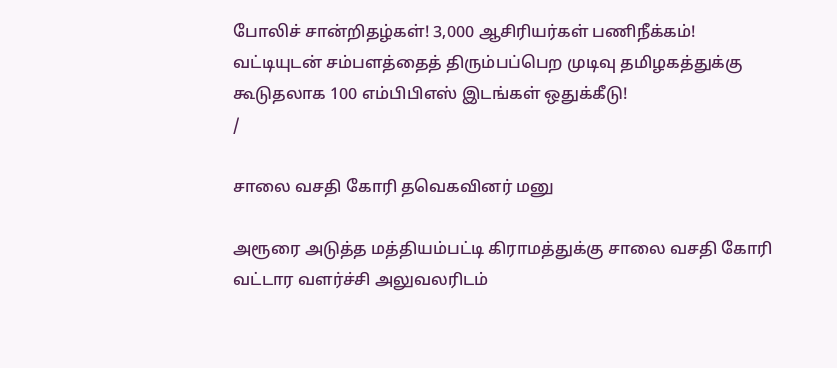போலிச் சான்றிதழ்கள்! 3,000 ஆசிரியர்கள் பணிநீக்கம்! வட்டியுடன் சம்பளத்தைத் திரும்பப்பெற முடிவு தமிழகத்துக்கு கூடுதலாக 100 எம்பிபிஎஸ் இடங்கள் ஒதுக்கீடு!
/

சாலை வசதி கோரி தவெகவினர் மனு

அரூரை அடுத்த மத்தியம்பட்டி கிராமத்துக்கு சாலை வசதி கோரி வட்டார வளர்ச்சி அலுவலரிடம்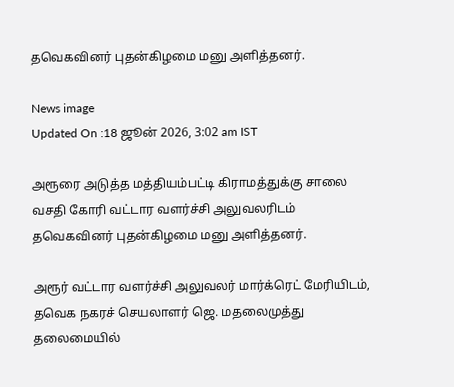தவெகவினர் புதன்கிழமை மனு அளித்தனர்.

News image
Updated On :18 ஜூன் 2026, 3:02 am IST

அரூரை அடுத்த மத்தியம்பட்டி கிராமத்துக்கு சாலை வசதி கோரி வட்டார வளர்ச்சி அலுவலரிடம் தவெகவினர் புதன்கிழமை மனு அளித்தனர்.

அரூர் வட்டார வளர்ச்சி அலுவலர் மார்க்ரெட் மேரியிடம், தவெக நகரச் செயலாளர் ஜெ. மதலைமுத்து தலைமையில்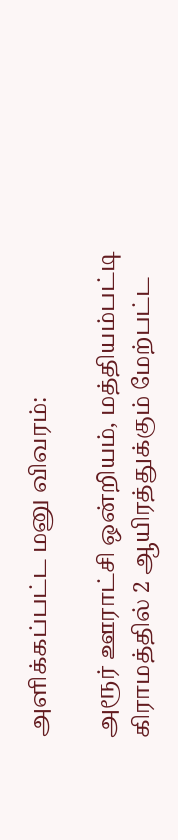அளிக்கப்பட்ட மனு விவரம்:

அரூர் ஊராட்சி ஒன்றியம், மத்தியம்பட்டி கிராமத்தில் 2 ஆயிரத்துக்கும் மேற்பட்ட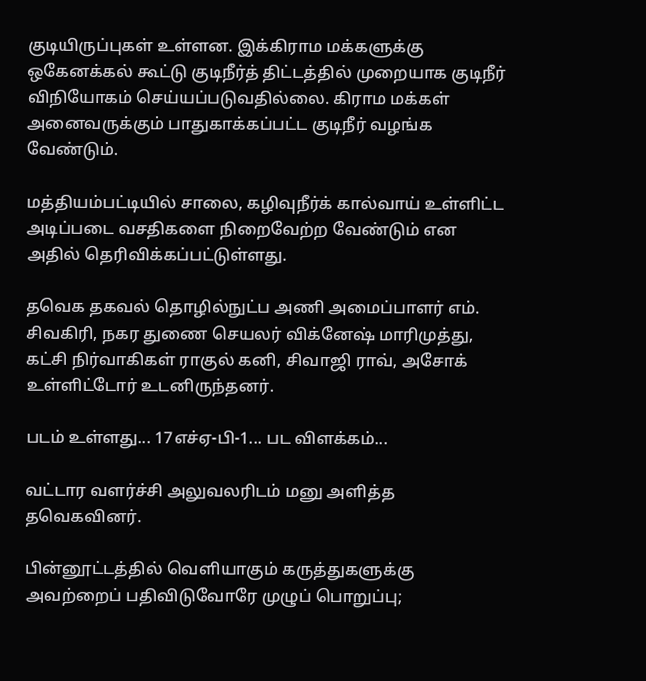குடியிருப்புகள் உள்ளன. இக்கிராம மக்களுக்கு ஒகேனக்கல் கூட்டு குடிநீர்த் திட்டத்தில் முறையாக குடிநீர் விநியோகம் செய்யப்படுவதில்லை. கிராம மக்கள் அனைவருக்கும் பாதுகாக்கப்பட்ட குடிநீர் வழங்க வேண்டும்.

மத்தியம்பட்டியில் சாலை, கழிவுநீர்க் கால்வாய் உள்ளிட்ட அடிப்படை வசதிகளை நிறைவேற்ற வேண்டும் என அதில் தெரிவிக்கப்பட்டுள்ளது.

தவெக தகவல் தொழில்நுட்ப அணி அமைப்பாளர் எம். சிவகிரி, நகர துணை செயலர் விக்னேஷ் மாரிமுத்து, கட்சி நிர்வாகிகள் ராகுல் கனி, சிவாஜி ராவ், அசோக் உள்ளிட்டோர் உடனிருந்தனர்.

படம் உள்ளது... 17எச்ஏ-பி-1... பட விளக்கம்...

வட்டார வளர்ச்சி அலுவலரிடம் மனு அளித்த தவெகவினர்.

பின்னூட்டத்தில் வெளியாகும் கருத்துகளுக்கு அவற்றைப் பதிவிடுவோரே முழுப் பொறுப்பு;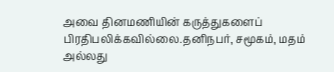அவை தினமணியின் கருத்துகளைப் பிரதிபலிக்கவில்லை.தனிநபர், சமூகம், மதம் அல்லது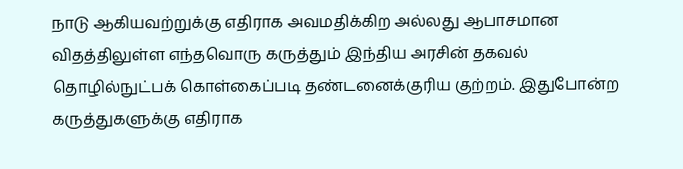நாடு ஆகியவற்றுக்கு எதிராக அவமதிக்கிற அல்லது ஆபாசமான விதத்திலுள்ள எந்தவொரு கருத்தும் இந்திய அரசின் தகவல் தொழில்நுட்பக் கொள்கைப்படி தண்டனைக்குரிய குற்றம். இதுபோன்ற கருத்துகளுக்கு எதிராக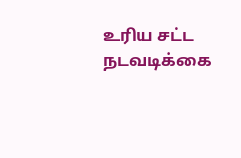உரிய சட்ட நடவடிக்கை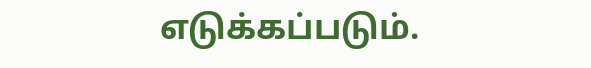எடுக்கப்படும்.